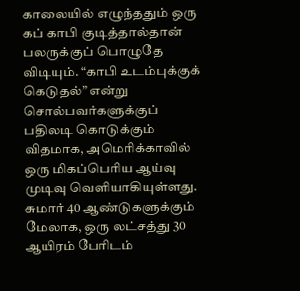காலையில் எழுந்ததும் ஒரு கப் காபி குடித்தால்தான் பலருக்குப் பொழுதே விடியும். “காபி உடம்புக்குக் கெடுதல்” என்று சொல்பவர்களுக்குப் பதிலடி கொடுக்கும் விதமாக, அமெரிக்காவில் ஒரு மிகப்பெரிய ஆய்வு முடிவு வெளியாகியுள்ளது. சுமார் 40 ஆண்டுகளுக்கும் மேலாக, ஒரு லட்சத்து 30 ஆயிரம் பேரிடம்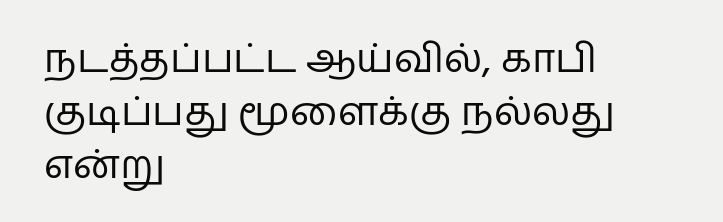நடத்தப்பட்ட ஆய்வில், காபி குடிப்பது மூளைக்கு நல்லது என்று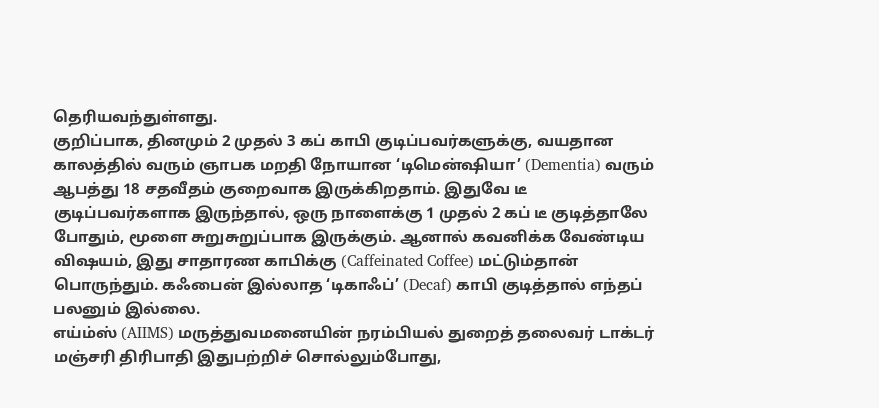தெரியவந்துள்ளது.
குறிப்பாக, தினமும் 2 முதல் 3 கப் காபி குடிப்பவர்களுக்கு, வயதான காலத்தில் வரும் ஞாபக மறதி நோயான ‘டிமென்ஷியா’ (Dementia) வரும் ஆபத்து 18 சதவீதம் குறைவாக இருக்கிறதாம். இதுவே டீ குடிப்பவர்களாக இருந்தால், ஒரு நாளைக்கு 1 முதல் 2 கப் டீ குடித்தாலே போதும், மூளை சுறுசுறுப்பாக இருக்கும். ஆனால் கவனிக்க வேண்டிய விஷயம், இது சாதாரண காபிக்கு (Caffeinated Coffee) மட்டும்தான் பொருந்தும். கஃபைன் இல்லாத ‘டிகாஃப்’ (Decaf) காபி குடித்தால் எந்தப் பலனும் இல்லை.
எய்ம்ஸ் (AIIMS) மருத்துவமனையின் நரம்பியல் துறைத் தலைவர் டாக்டர் மஞ்சரி திரிபாதி இதுபற்றிச் சொல்லும்போது,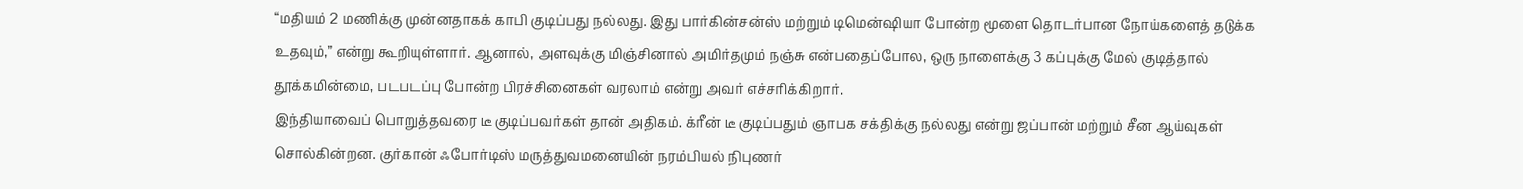“மதியம் 2 மணிக்கு முன்னதாகக் காபி குடிப்பது நல்லது. இது பார்கின்சன்ஸ் மற்றும் டிமென்ஷியா போன்ற மூளை தொடர்பான நோய்களைத் தடுக்க உதவும்,” என்று கூறியுள்ளார். ஆனால், அளவுக்கு மிஞ்சினால் அமிர்தமும் நஞ்சு என்பதைப்போல, ஒரு நாளைக்கு 3 கப்புக்கு மேல் குடித்தால் தூக்கமின்மை, படபடப்பு போன்ற பிரச்சினைகள் வரலாம் என்று அவர் எச்சரிக்கிறார்.
இந்தியாவைப் பொறுத்தவரை டீ குடிப்பவர்கள் தான் அதிகம். க்ரீன் டீ குடிப்பதும் ஞாபக சக்திக்கு நல்லது என்று ஜப்பான் மற்றும் சீன ஆய்வுகள் சொல்கின்றன. குர்கான் ஃபோர்டிஸ் மருத்துவமனையின் நரம்பியல் நிபுணர்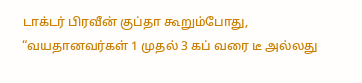டாக்டர் பிரவீன் குப்தா கூறும்போது, “வயதானவர்கள் 1 முதல் 3 கப் வரை டீ அல்லது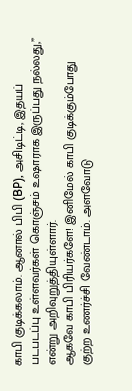காபி குடிக்கலாம். ஆனால் பிபி (BP), அசிடிட்டி, இதயப் படபடப்பு உள்ளவர்கள் கொஞ்சம் உஷாராக இருப்பது நல்லது,” என்று அறிவுறுத்தியுள்ளார்.
ஆகவே காபி பிரியர்களே! இனிமேல் காபி குடிக்கும்போது குற்ற உணர்ச்சி வேண்டாம். அளவோடு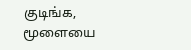குடிங்க, மூளையை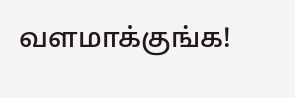வளமாக்குங்க!